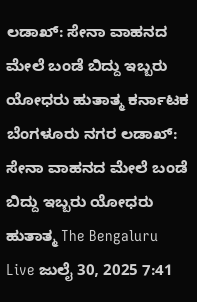ಲಡಾಖ್: ಸೇನಾ ವಾಹನದ ಮೇಲೆ ಬಂಡೆ ಬಿದ್ದು ಇಬ್ಬರು ಯೋಧರು ಹುತಾತ್ಮ ಕರ್ನಾಟಕ ಬೆಂಗಳೂರು ನಗರ ಲಡಾಖ್: ಸೇನಾ ವಾಹನದ ಮೇಲೆ ಬಂಡೆ ಬಿದ್ದು ಇಬ್ಬರು ಯೋಧರು ಹುತಾತ್ಮ The Bengaluru Live ಜುಲೈ 30, 2025 7:41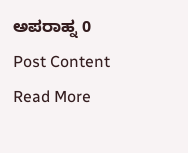ಅಪರಾಹ್ನ 0 Post Content Read More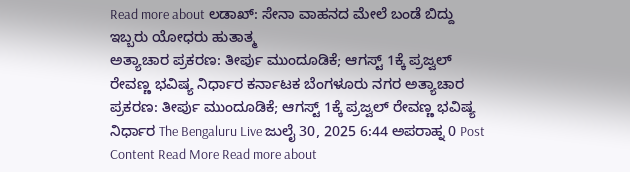Read more about ಲಡಾಖ್: ಸೇನಾ ವಾಹನದ ಮೇಲೆ ಬಂಡೆ ಬಿದ್ದು ಇಬ್ಬರು ಯೋಧರು ಹುತಾತ್ಮ
ಅತ್ಯಾಚಾರ ಪ್ರಕರಣ: ತೀರ್ಪು ಮುಂದೂಡಿಕೆ; ಆಗಸ್ಟ್ 1ಕ್ಕೆ ಪ್ರಜ್ವಲ್ ರೇವಣ್ಣ ಭವಿಷ್ಯ ನಿರ್ಧಾರ ಕರ್ನಾಟಕ ಬೆಂಗಳೂರು ನಗರ ಅತ್ಯಾಚಾರ ಪ್ರಕರಣ: ತೀರ್ಪು ಮುಂದೂಡಿಕೆ; ಆಗಸ್ಟ್ 1ಕ್ಕೆ ಪ್ರಜ್ವಲ್ ರೇವಣ್ಣ ಭವಿಷ್ಯ ನಿರ್ಧಾರ The Bengaluru Live ಜುಲೈ 30, 2025 6:44 ಅಪರಾಹ್ನ 0 Post Content Read More Read more about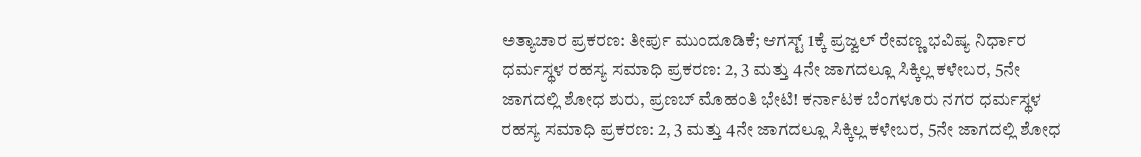ಅತ್ಯಾಚಾರ ಪ್ರಕರಣ: ತೀರ್ಪು ಮುಂದೂಡಿಕೆ; ಆಗಸ್ಟ್ 1ಕ್ಕೆ ಪ್ರಜ್ವಲ್ ರೇವಣ್ಣ ಭವಿಷ್ಯ ನಿರ್ಧಾರ
ಧರ್ಮಸ್ಥಳ ರಹಸ್ಯ ಸಮಾಧಿ ಪ್ರಕರಣ: 2, 3 ಮತ್ತು 4ನೇ ಜಾಗದಲ್ಲೂ ಸಿಕ್ಕಿಲ್ಲ ಕಳೇಬರ, 5ನೇ ಜಾಗದಲ್ಲಿ ಶೋಧ ಶುರು, ಪ್ರಣಬ್ ಮೊಹಂತಿ ಭೇಟಿ! ಕರ್ನಾಟಕ ಬೆಂಗಳೂರು ನಗರ ಧರ್ಮಸ್ಥಳ ರಹಸ್ಯ ಸಮಾಧಿ ಪ್ರಕರಣ: 2, 3 ಮತ್ತು 4ನೇ ಜಾಗದಲ್ಲೂ ಸಿಕ್ಕಿಲ್ಲ ಕಳೇಬರ, 5ನೇ ಜಾಗದಲ್ಲಿ ಶೋಧ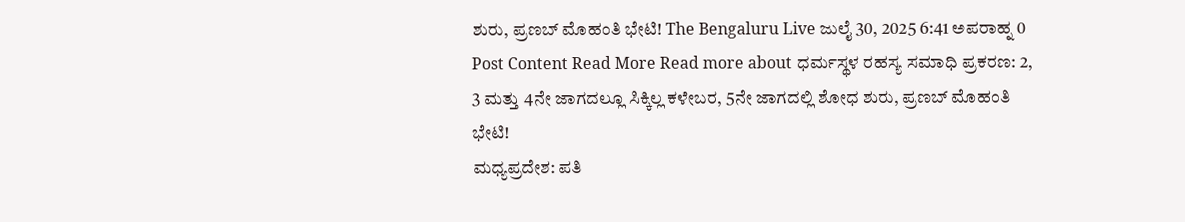ಶುರು, ಪ್ರಣಬ್ ಮೊಹಂತಿ ಭೇಟಿ! The Bengaluru Live ಜುಲೈ 30, 2025 6:41 ಅಪರಾಹ್ನ 0 Post Content Read More Read more about ಧರ್ಮಸ್ಥಳ ರಹಸ್ಯ ಸಮಾಧಿ ಪ್ರಕರಣ: 2, 3 ಮತ್ತು 4ನೇ ಜಾಗದಲ್ಲೂ ಸಿಕ್ಕಿಲ್ಲ ಕಳೇಬರ, 5ನೇ ಜಾಗದಲ್ಲಿ ಶೋಧ ಶುರು, ಪ್ರಣಬ್ ಮೊಹಂತಿ ಭೇಟಿ!
ಮಧ್ಯಪ್ರದೇಶ: ಪತಿ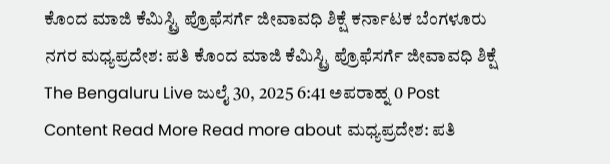ಕೊಂದ ಮಾಜಿ ಕೆಮಿಸ್ಟ್ರಿ ಪ್ರೊಫೆಸರ್ಗೆ ಜೀವಾವಧಿ ಶಿಕ್ಷೆ ಕರ್ನಾಟಕ ಬೆಂಗಳೂರು ನಗರ ಮಧ್ಯಪ್ರದೇಶ: ಪತಿ ಕೊಂದ ಮಾಜಿ ಕೆಮಿಸ್ಟ್ರಿ ಪ್ರೊಫೆಸರ್ಗೆ ಜೀವಾವಧಿ ಶಿಕ್ಷೆ The Bengaluru Live ಜುಲೈ 30, 2025 6:41 ಅಪರಾಹ್ನ 0 Post Content Read More Read more about ಮಧ್ಯಪ್ರದೇಶ: ಪತಿ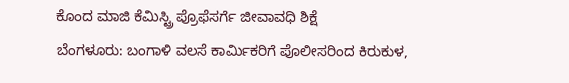ಕೊಂದ ಮಾಜಿ ಕೆಮಿಸ್ಟ್ರಿ ಪ್ರೊಫೆಸರ್ಗೆ ಜೀವಾವಧಿ ಶಿಕ್ಷೆ
ಬೆಂಗಳೂರು: ಬಂಗಾಳಿ ವಲಸೆ ಕಾರ್ಮಿಕರಿಗೆ ಪೊಲೀಸರಿಂದ ಕಿರುಕುಳ,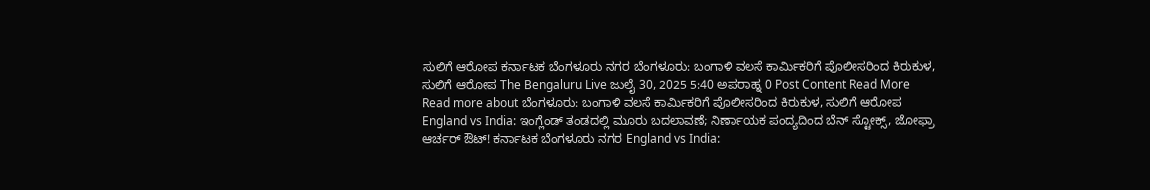ಸುಲಿಗೆ ಆರೋಪ ಕರ್ನಾಟಕ ಬೆಂಗಳೂರು ನಗರ ಬೆಂಗಳೂರು: ಬಂಗಾಳಿ ವಲಸೆ ಕಾರ್ಮಿಕರಿಗೆ ಪೊಲೀಸರಿಂದ ಕಿರುಕುಳ, ಸುಲಿಗೆ ಆರೋಪ The Bengaluru Live ಜುಲೈ 30, 2025 5:40 ಅಪರಾಹ್ನ 0 Post Content Read More Read more about ಬೆಂಗಳೂರು: ಬಂಗಾಳಿ ವಲಸೆ ಕಾರ್ಮಿಕರಿಗೆ ಪೊಲೀಸರಿಂದ ಕಿರುಕುಳ, ಸುಲಿಗೆ ಆರೋಪ
England vs India: ಇಂಗ್ಲೆಂಡ್ ತಂಡದಲ್ಲಿ ಮೂರು ಬದಲಾವಣೆ; ನಿರ್ಣಾಯಕ ಪಂದ್ಯದಿಂದ ಬೆನ್ ಸ್ಟೋಕ್ಸ್, ಜೋಫ್ರಾ ಆರ್ಚರ್ ಔಟ್! ಕರ್ನಾಟಕ ಬೆಂಗಳೂರು ನಗರ England vs India: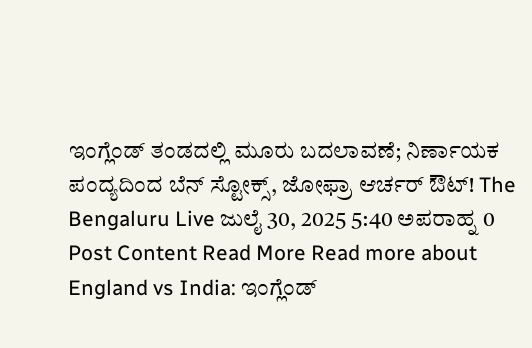ಇಂಗ್ಲೆಂಡ್ ತಂಡದಲ್ಲಿ ಮೂರು ಬದಲಾವಣೆ; ನಿರ್ಣಾಯಕ ಪಂದ್ಯದಿಂದ ಬೆನ್ ಸ್ಟೋಕ್ಸ್, ಜೋಫ್ರಾ ಆರ್ಚರ್ ಔಟ್! The Bengaluru Live ಜುಲೈ 30, 2025 5:40 ಅಪರಾಹ್ನ 0 Post Content Read More Read more about England vs India: ಇಂಗ್ಲೆಂಡ್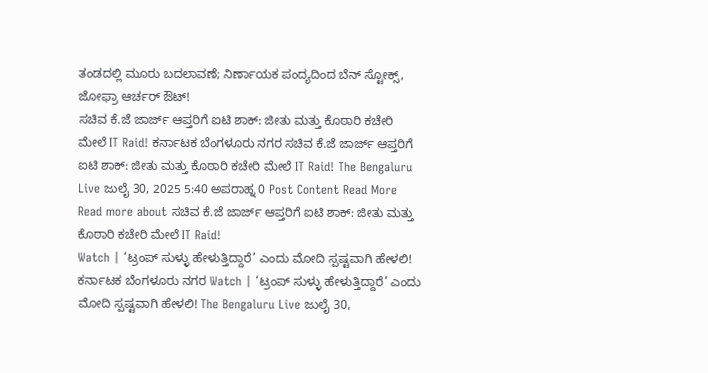ತಂಡದಲ್ಲಿ ಮೂರು ಬದಲಾವಣೆ; ನಿರ್ಣಾಯಕ ಪಂದ್ಯದಿಂದ ಬೆನ್ ಸ್ಟೋಕ್ಸ್, ಜೋಫ್ರಾ ಆರ್ಚರ್ ಔಟ್!
ಸಚಿವ ಕೆ.ಜೆ ಜಾರ್ಜ್ ಆಪ್ತರಿಗೆ ಐಟಿ ಶಾಕ್: ಜೀತು ಮತ್ತು ಕೊಠಾರಿ ಕಚೇರಿ ಮೇಲೆ IT Raid! ಕರ್ನಾಟಕ ಬೆಂಗಳೂರು ನಗರ ಸಚಿವ ಕೆ.ಜೆ ಜಾರ್ಜ್ ಆಪ್ತರಿಗೆ ಐಟಿ ಶಾಕ್: ಜೀತು ಮತ್ತು ಕೊಠಾರಿ ಕಚೇರಿ ಮೇಲೆ IT Raid! The Bengaluru Live ಜುಲೈ 30, 2025 5:40 ಅಪರಾಹ್ನ 0 Post Content Read More Read more about ಸಚಿವ ಕೆ.ಜೆ ಜಾರ್ಜ್ ಆಪ್ತರಿಗೆ ಐಟಿ ಶಾಕ್: ಜೀತು ಮತ್ತು ಕೊಠಾರಿ ಕಚೇರಿ ಮೇಲೆ IT Raid!
Watch | ‘ಟ್ರಂಪ್ ಸುಳ್ಳು ಹೇಳುತ್ತಿದ್ದಾರೆ’ ಎಂದು ಮೋದಿ ಸ್ಪಷ್ಟವಾಗಿ ಹೇಳಲಿ! ಕರ್ನಾಟಕ ಬೆಂಗಳೂರು ನಗರ Watch | ‘ಟ್ರಂಪ್ ಸುಳ್ಳು ಹೇಳುತ್ತಿದ್ದಾರೆ’ ಎಂದು ಮೋದಿ ಸ್ಪಷ್ಟವಾಗಿ ಹೇಳಲಿ! The Bengaluru Live ಜುಲೈ 30,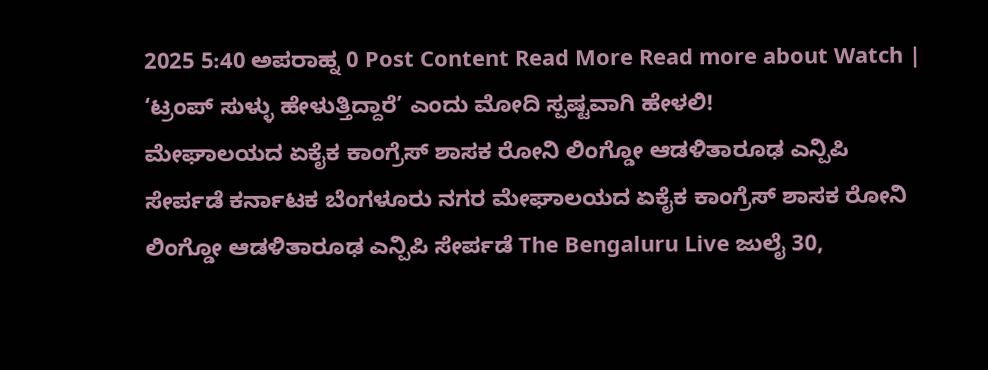2025 5:40 ಅಪರಾಹ್ನ 0 Post Content Read More Read more about Watch | ‘ಟ್ರಂಪ್ ಸುಳ್ಳು ಹೇಳುತ್ತಿದ್ದಾರೆ’ ಎಂದು ಮೋದಿ ಸ್ಪಷ್ಟವಾಗಿ ಹೇಳಲಿ!
ಮೇಘಾಲಯದ ಏಕೈಕ ಕಾಂಗ್ರೆಸ್ ಶಾಸಕ ರೋನಿ ಲಿಂಗ್ಡೋ ಆಡಳಿತಾರೂಢ ಎನ್ಪಿಪಿ ಸೇರ್ಪಡೆ ಕರ್ನಾಟಕ ಬೆಂಗಳೂರು ನಗರ ಮೇಘಾಲಯದ ಏಕೈಕ ಕಾಂಗ್ರೆಸ್ ಶಾಸಕ ರೋನಿ ಲಿಂಗ್ಡೋ ಆಡಳಿತಾರೂಢ ಎನ್ಪಿಪಿ ಸೇರ್ಪಡೆ The Bengaluru Live ಜುಲೈ 30,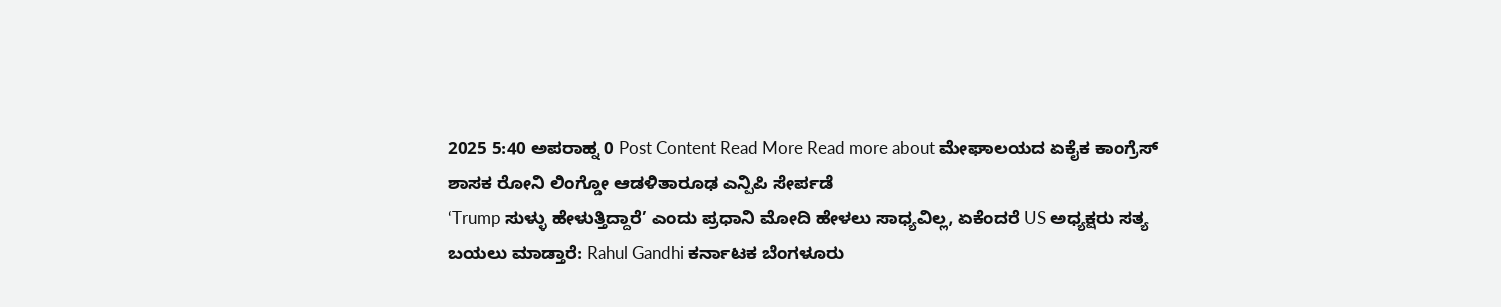2025 5:40 ಅಪರಾಹ್ನ 0 Post Content Read More Read more about ಮೇಘಾಲಯದ ಏಕೈಕ ಕಾಂಗ್ರೆಸ್ ಶಾಸಕ ರೋನಿ ಲಿಂಗ್ಡೋ ಆಡಳಿತಾರೂಢ ಎನ್ಪಿಪಿ ಸೇರ್ಪಡೆ
‘Trump ಸುಳ್ಳು ಹೇಳುತ್ತಿದ್ದಾರೆ’ ಎಂದು ಪ್ರಧಾನಿ ಮೋದಿ ಹೇಳಲು ಸಾಧ್ಯವಿಲ್ಲ, ಏಕೆಂದರೆ US ಅಧ್ಯಕ್ಷರು ಸತ್ಯ ಬಯಲು ಮಾಡ್ತಾರೆ: Rahul Gandhi ಕರ್ನಾಟಕ ಬೆಂಗಳೂರು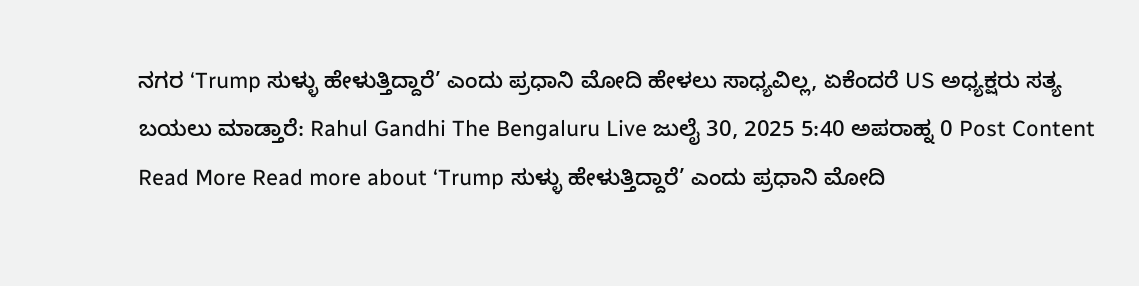ನಗರ ‘Trump ಸುಳ್ಳು ಹೇಳುತ್ತಿದ್ದಾರೆ’ ಎಂದು ಪ್ರಧಾನಿ ಮೋದಿ ಹೇಳಲು ಸಾಧ್ಯವಿಲ್ಲ, ಏಕೆಂದರೆ US ಅಧ್ಯಕ್ಷರು ಸತ್ಯ ಬಯಲು ಮಾಡ್ತಾರೆ: Rahul Gandhi The Bengaluru Live ಜುಲೈ 30, 2025 5:40 ಅಪರಾಹ್ನ 0 Post Content Read More Read more about ‘Trump ಸುಳ್ಳು ಹೇಳುತ್ತಿದ್ದಾರೆ’ ಎಂದು ಪ್ರಧಾನಿ ಮೋದಿ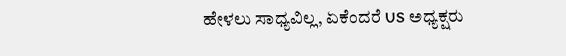ಹೇಳಲು ಸಾಧ್ಯವಿಲ್ಲ, ಏಕೆಂದರೆ US ಅಧ್ಯಕ್ಷರು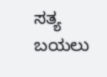ಸತ್ಯ ಬಯಲು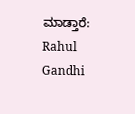ಮಾಡ್ತಾರೆ: Rahul Gandhi